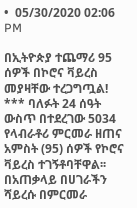•  05/30/2020 02:06 PM

በኢትዮጵያ ተጨማሪ 95 ሰዎች በኮሮና ቫይረስ መያዛቸው ተረጋግጧል! *** ባለፉት 24 ሰዓት ውስጥ በተደረገው 5034 የላብራቶሪ ምርመራ ዘጠና አምስት (95) ሰዎች የኮሮና ቫይረስ ተገኝቶባቸዋል፡፡ በአጠቃላይ በሀገራችን ሻይረሱ በምርመራ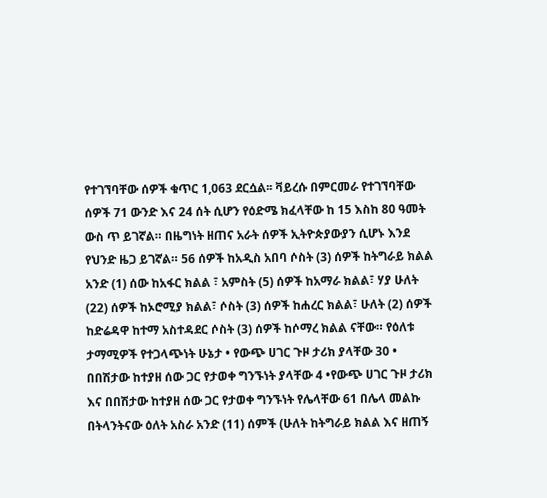የተገኘባቸው ሰዎች ቁጥር 1,063 ደርሷል፡፡ ቫይረሱ በምርመራ የተገኘባቸው ሰዎች 71 ውንድ እና 24 ሰት ሲሆን የዕድሜ ክፈላቸው ከ 15 እስከ 80 ዓመት ውስ ጥ ይገኛል። በዜግነት ዘጠና አራት ሰዎች ኢትዮጵያውያን ሲሆኑ እንደ የህንድ ዜጋ ይገኛል። 56 ሰዎች ከአዲስ አበባ ሶስት (3) ሰዎች ከትግራይ ክልል አንድ (1) ሰው ከአፋር ክልል ፣ አምስት (5) ሰዎች ከአማራ ክልል፣ ሃያ ሁለት (22) ሰዎች ከኦሮሚያ ክልል፣ ሶስት (3) ሰዎች ከሐረር ክልል፣ ሁለት (2) ሰዎች ከድሬዳዋ ከተማ አስተዳደር ሶስት (3) ሰዎች ከሶማረ ክልል ናቸው። የዕለቱ ታማሚዎች የተጋላጭነት ሁኔታ • የውጭ ሀገር ጉዞ ታሪክ ያላቸው 30 • በበሽታው ከተያዘ ሰው ጋር የታወቀ ግንኙነት ያላቸው 4 •የውጭ ሀገር ጉዞ ታሪክ እና በበሽታው ከተያዘ ሰው ጋር የታወቀ ግንኙነት የሌላቸው 61 በሌላ መልኩ በትላንትናው ዕለት አስራ አንድ (11) ሰምች (ሁለት ከትግራይ ክልል እና ዘጠኝ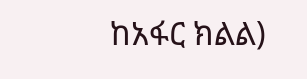ከአፋር ክልል)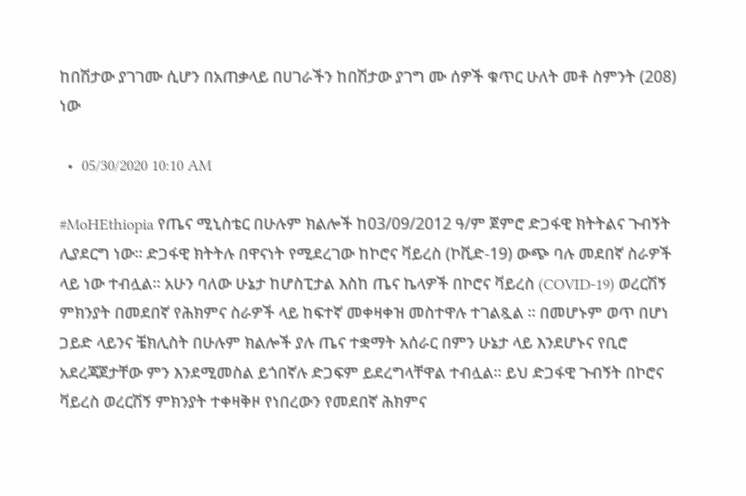ከበሽታው ያገገሙ ሲሆን በአጠቃላይ በሀገራችን ከበሽታው ያገግ ሙ ሰዎች ቁጥር ሁለት መቶ ስምንት (208) ነው

  •  05/30/2020 10:10 AM

#MoHEthiopia የጤና ሚኒስቴር በሁሉም ክልሎች ከ03/09/2012 ዓ/ም ጀምሮ ድጋፋዊ ክትትልና ጉብኝት ሊያደርግ ነው። ድጋፋዊ ክትትሉ በዋናነት የሚደረገው ከኮሮና ቫይረስ (ኮቪድ-19) ውጭ ባሉ መደበኛ ስራዎች ላይ ነው ተብሏል። አሁን ባለው ሁኔታ ከሆስፒታል እስከ ጤና ኬላዎች በኮሮና ቫይረስ (COVID-19) ወረርሽኝ ምክንያት በመደበኛ የሕክምና ስራዎች ላይ ከፍተኛ መቀዛቀዝ መስተዋሉ ተገልጿል ። በመሆኑም ወጥ በሆነ ጋይድ ላይንና ቼክሊስት በሁሉም ክልሎች ያሉ ጤና ተቋማት አሰራር በምን ሁኔታ ላይ እንደሆኑና የቢሮ አደረጃጀታቸው ምን እንደሚመስል ይጎበኛሉ ድጋፍም ይደረግላቸዋል ተብሏል። ይህ ድጋፋዊ ጉብኝት በኮሮና ቫይረስ ወረርሽኝ ምክንያት ተቀዛቅዞ የነበረውን የመደበኛ ሕክምና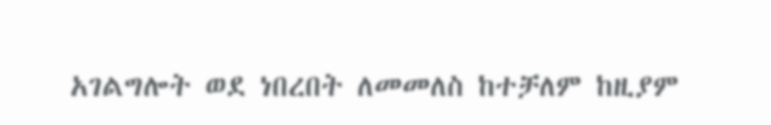አገልግሎት ወደ ነበረበት ለመመለስ ከተቻለም ከዚያም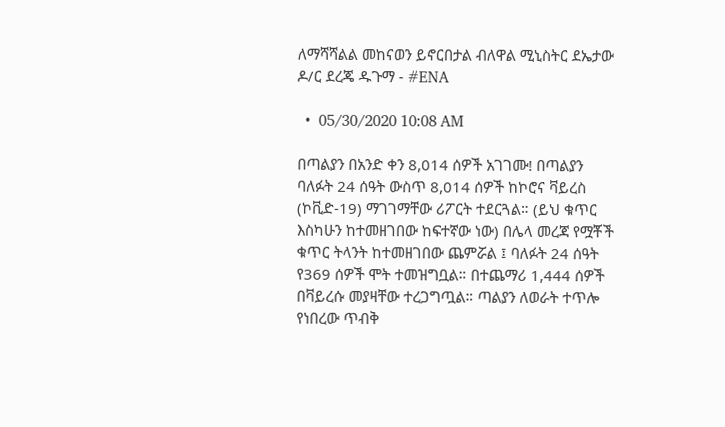ለማሻሻልል መከናወን ይኖርበታል ብለዋል ሚኒስትር ደኤታው ዶ/ር ደረጄ ዱጉማ - #ENA

  •  05/30/2020 10:08 AM

በጣልያን በአንድ ቀን 8,014 ሰዎች አገገሙ! በጣልያን ባለፉት 24 ሰዓት ውስጥ 8,014 ሰዎች ከኮሮና ቫይረስ (ኮቪድ-19) ማገገማቸው ሪፖርት ተደርጓል። (ይህ ቁጥር እስካሁን ከተመዘገበው ከፍተኛው ነው) በሌላ መረጃ የሟቾች ቁጥር ትላንት ከተመዘገበው ጨምሯል ፤ ባለፉት 24 ሰዓት የ369 ሰዎች ሞት ተመዝግቧል። በተጨማሪ 1,444 ሰዎች በቫይረሱ መያዛቸው ተረጋግጧል። ጣልያን ለወራት ተጥሎ የነበረው ጥብቅ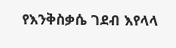የእንቅስቃሴ ገደብ እየላላ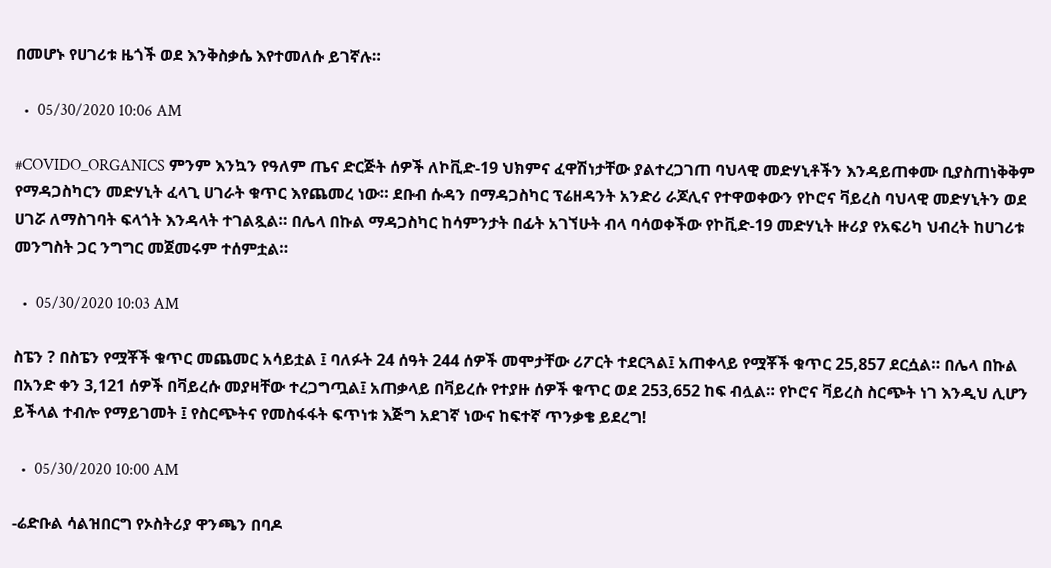በመሆኑ የሀገሪቱ ዜጎች ወደ እንቅስቃሴ እየተመለሱ ይገኛሉ።

  •  05/30/2020 10:06 AM

#COVIDO_ORGANICS ምንም እንኳን የዓለም ጤና ድርጅት ሰዎች ለኮቪድ-19 ህክምና ፈዋሽነታቸው ያልተረጋገጠ ባህላዊ መድሃኒቶችን እንዳይጠቀሙ ቢያስጠነቅቅም የማዳጋስካርን መድሃኒት ፈላጊ ሀገራት ቁጥር እየጨመረ ነው። ደቡብ ሱዳን በማዳጋስካር ፕሬዘዳንት አንድሪ ራጆሊና የተዋወቀውን የኮሮና ቫይረስ ባህላዊ መድሃኒትን ወደ ሀገሯ ለማስገባት ፍላጎት እንዳላት ተገልጿል። በሌላ በኩል ማዳጋስካር ከሳምንታት በፊት አገኘሁት ብላ ባሳወቀችው የኮቪድ-19 መድሃኒት ዙሪያ የአፍሪካ ህብረት ከሀገሪቱ መንግስት ጋር ንግግር መጀመሩም ተሰምቷል።

  •  05/30/2020 10:03 AM

ስፔን ? በስፔን የሟቾች ቁጥር መጨመር አሳይቷል ፤ ባለፉት 24 ሰዓት 244 ሰዎች መሞታቸው ሪፖርት ተደርጓል፤ አጠቀላይ የሟቾች ቁጥር 25,857 ደርሷል። በሌላ በኩል በአንድ ቀን 3,121 ሰዎች በቫይረሱ መያዛቸው ተረጋግጧል፤ አጠቃላይ በቫይረሱ የተያዙ ሰዎች ቁጥር ወደ 253,652 ከፍ ብሏል። የኮሮና ቫይረስ ስርጭት ነገ እንዲህ ሊሆን ይችላል ተብሎ የማይገመት ፤ የስርጭትና የመስፋፋት ፍጥነቱ እጅግ አደገኛ ነውና ከፍተኛ ጥንቃቄ ይደረግ!

  •  05/30/2020 10:00 AM

-ሬድቡል ሳልዝበርግ የኦስትሪያ ዋንጫን በባዶ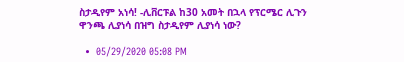ስታዲየም አነሳ! -ሊቨርፑል ከ30 አመት በኋላ የፕርሜር ሊጉን ዋንጫ ሊያነሳ በዝግ ስታዲየም ሊያነሳ ነው?

  •  05/29/2020 05:08 PM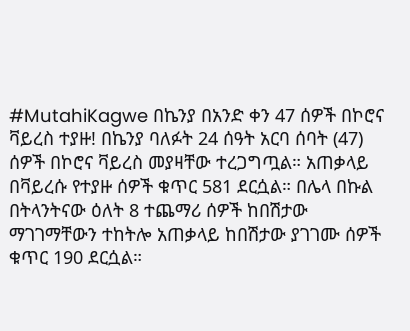#MutahiKagwe በኬንያ በአንድ ቀን 47 ሰዎች በኮሮና ቫይረስ ተያዙ! በኬንያ ባለፉት 24 ሰዓት አርባ ሰባት (47) ሰዎች በኮሮና ቫይረስ መያዛቸው ተረጋግጧል። አጠቃላይ በቫይረሱ የተያዙ ሰዎች ቁጥር 581 ደርሷል። በሌላ በኩል በትላንትናው ዕለት 8 ተጨማሪ ሰዎች ከበሽታው ማገገማቸውን ተከትሎ አጠቃላይ ከበሽታው ያገገሙ ሰዎች ቁጥር 190 ደርሷል።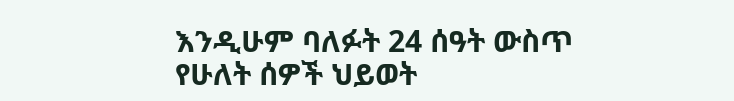እንዲሁም ባለፉት 24 ሰዓት ውስጥ የሁለት ሰዎች ህይወት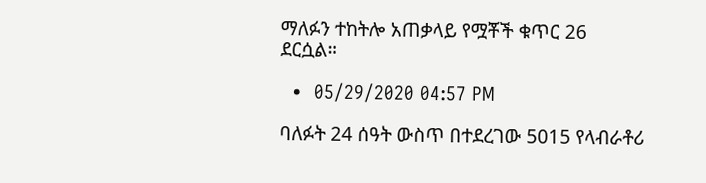ማለፉን ተከትሎ አጠቃላይ የሟቾች ቁጥር 26 ደርሷል።

  •  05/29/2020 04:57 PM

ባለፉት 24 ሰዓት ውስጥ በተደረገው 5015 የላብራቶሪ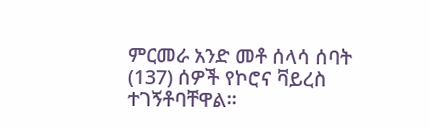ምርመራ አንድ መቶ ሰላሳ ሰባት (137) ሰዎች የኮሮና ቫይረስ ተገኝቶባቸዋል፡፡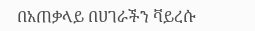በአጠቃላይ በሀገራችን ቫይረሱ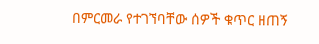በምርመራ የተገኘባቸው ሰዎች ቁጥር ዘጠኝ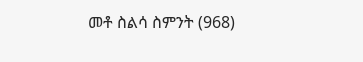መቶ ስልሳ ስምንት (968)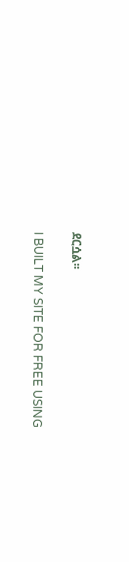ደርሷል፡፡

I BUILT MY SITE FOR FREE USING